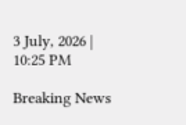3 July, 2026 | 10:25 PM

Breaking News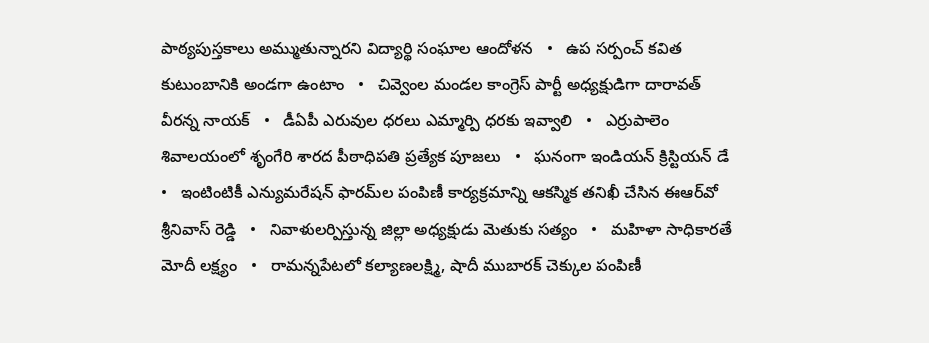పాఠ్యపుస్తకాలు అమ్ముతున్నారని విద్యార్థి సంఘాల ఆందోళన   •   ఉప సర్పంచ్ కవిత కుటుంబానికి అండగా ఉంటాం   •   చివ్వెంల మండల కాంగ్రెస్ పార్టీ అధ్యక్షుడిగా దారావత్ వీరన్న నాయక్   •   డీఏపీ ఎరువుల ధరలు ఎమ్మార్పి ధరకు ఇవ్వాలి   •   ఎర్రుపాలెం శివాలయంలో శృంగేరి శారద పీఠాధిపతి ప్రత్యేక పూజలు   •   ఘనంగా ఇండియన్ క్రిస్టియన్ డే   •   ఇంటింటికీ ఎన్యుమరేషన్ ఫారమ్‌ల పంపిణీ కార్యక్రమాన్ని ఆకస్మిక తనిఖీ చేసిన ఈఆర్‌వో శ్రీనివాస్ రెడ్డి   •   నివాళులర్పిస్తున్న జిల్లా అధ్యక్షుడు మెతుకు సత్యం   •   మహిళా సాధికారతే మోదీ లక్ష్యం   •   రామన్నపేటలో కల్యాణలక్ష్మి, షాదీ ముబారక్ చెక్కుల పంపిణీ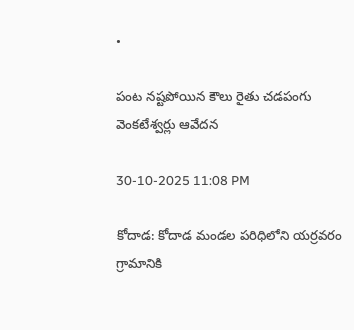•

పంట నష్టపోయిన కౌలు రైతు చడపంగు వెంకటేశ్వర్లు ఆవేదన

30-10-2025 11:08 PM

కోదాడ: కోదాడ మండల పరిధిలోని యర్రవరం గ్రామానికి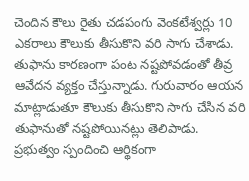చెందిన కౌలు రైతు చడపంగు వెంకటేశ్వర్లు 10 ఎకరాలు కౌలుకు తీసుకొని వరి సాగు చేశాడు. తుఫాను కారణంగా పంట నష్టపోవడంతో తీవ్ర ఆవేదన వ్యక్తం చేస్తున్నాడు. గురువారం ఆయన మాట్లాడుతూ కౌలుకు తీసుకొని సాగు చేసిన వరి తుఫానుతో నష్టపోయినట్లు తెలిపాడు. ప్రభుత్వం స్పందించి ఆర్థికంగా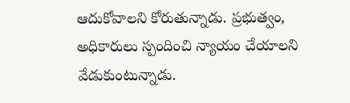ఆదుకోవాలని కోరుతున్నాడు. ప్రభుత్వం, అధికారులు స్పందించి న్యాయం చేయాలని వేడుకుంటున్నాడు.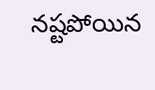నష్టపోయిన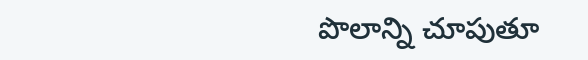పొలాన్ని చూపుతూ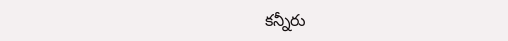కన్నీరు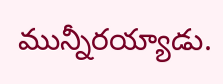మున్నీరయ్యాడు.